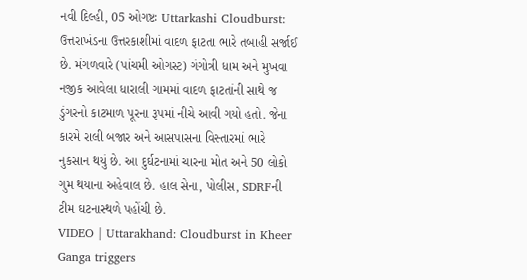નવી દિલ્હી, 05 ઓગષ્ટઃ Uttarkashi Cloudburst: ઉત્તરાખંડના ઉત્તરકાશીમાં વાદળ ફાટતા ભારે તબાહી સર્જાઈ છે. મંગળવારે (પાંચમી ઓગસ્ટ) ગંગોત્રી ધામ અને મુખવા નજીક આવેલા ધારાલી ગામમાં વાદળ ફાટતાંની સાથે જ ડુંગરનો કાટમાળ પૂરના રૂપમાં નીચે આવી ગયો હતો. જેના કારમે રાલી બજાર અને આસપાસના વિસ્તારમાં ભારે નુકસાન થયું છે. આ દુર્ઘટનામાં ચારના મોત અને 50 લોકો ગુમ થયાના અહેવાલ છે. હાલ સેના, પોલીસ, SDRFની ટીમ ઘટનાસ્થળે પહોંચી છે.
VIDEO | Uttarakhand: Cloudburst in Kheer Ganga triggers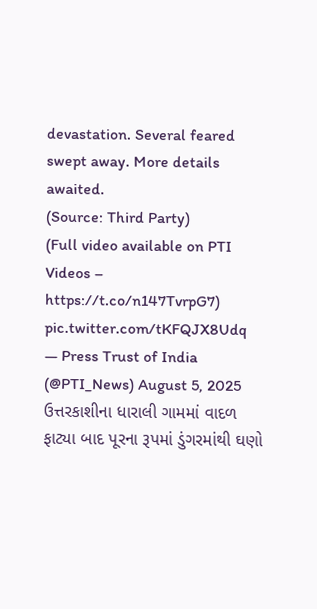devastation. Several feared swept away. More details awaited.
(Source: Third Party)
(Full video available on PTI Videos – https://t.co/n147TvrpG7) pic.twitter.com/tKFQJX8Udq
— Press Trust of India (@PTI_News) August 5, 2025
ઉત્તરકાશીના ધારાલી ગામમાં વાદળ ફાટ્યા બાદ પૂરના રૂપમાં ડુંગરમાંથી ઘણો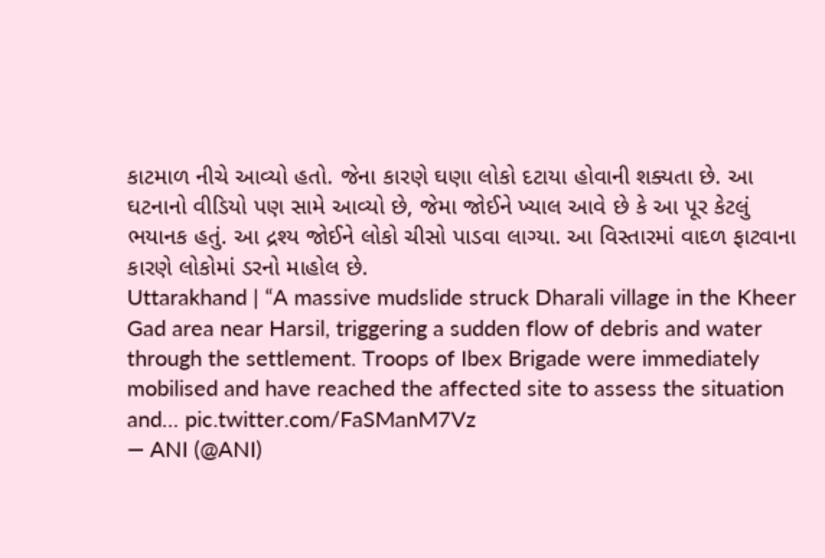કાટમાળ નીચે આવ્યો હતો. જેના કારણે ઘણા લોકો દટાયા હોવાની શક્યતા છે. આ ઘટનાનો વીડિયો પણ સામે આવ્યો છે, જેમા જોઈને ખ્યાલ આવે છે કે આ પૂર કેટલું ભયાનક હતું. આ દ્રશ્ય જોઈને લોકો ચીસો પાડવા લાગ્યા. આ વિસ્તારમાં વાદળ ફાટવાના કારણે લોકોમાં ડરનો માહોલ છે.
Uttarakhand | “A massive mudslide struck Dharali village in the Kheer Gad area near Harsil, triggering a sudden flow of debris and water through the settlement. Troops of Ibex Brigade were immediately mobilised and have reached the affected site to assess the situation and… pic.twitter.com/FaSManM7Vz
— ANI (@ANI)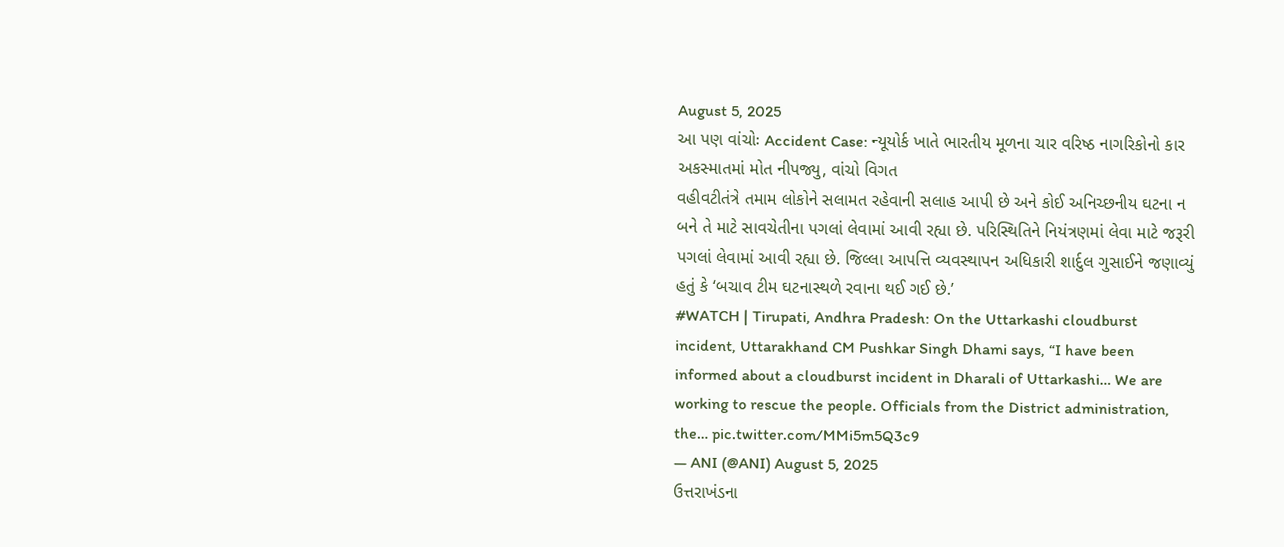August 5, 2025
આ પણ વાંચોઃ Accident Case: ન્યૂયોર્ક ખાતે ભારતીય મૂળના ચાર વરિષ્ઠ નાગરિકોનો કાર અકસ્માતમાં મોત નીપજ્યુ, વાંચો વિગત
વહીવટીતંત્રે તમામ લોકોને સલામત રહેવાની સલાહ આપી છે અને કોઈ અનિચ્છનીય ઘટના ન બને તે માટે સાવચેતીના પગલાં લેવામાં આવી રહ્યા છે. પરિસ્થિતિને નિયંત્રણમાં લેવા માટે જરૂરી પગલાં લેવામાં આવી રહ્યા છે. જિલ્લા આપત્તિ વ્યવસ્થાપન અધિકારી શાર્દુલ ગુસાઈને જણાવ્યું હતું કે ‘બચાવ ટીમ ઘટનાસ્થળે રવાના થઈ ગઈ છે.’
#WATCH | Tirupati, Andhra Pradesh: On the Uttarkashi cloudburst incident, Uttarakhand CM Pushkar Singh Dhami says, “I have been informed about a cloudburst incident in Dharali of Uttarkashi… We are working to rescue the people. Officials from the District administration, the… pic.twitter.com/MMi5m5Q3c9
— ANI (@ANI) August 5, 2025
ઉત્તરાખંડના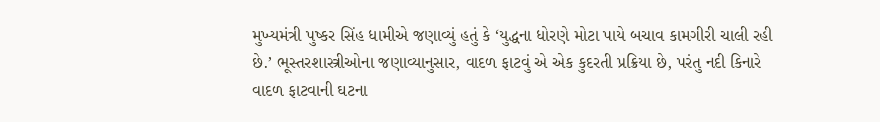મુખ્યમંત્રી પુષ્કર સિંહ ધામીએ જણાવ્યું હતું કે ‘યુદ્ધના ધોરણે મોટા પાયે બચાવ કામગીરી ચાલી રહી છે.’ ભૂસ્તરશાસ્ત્રીઓના જણાવ્યાનુસાર, વાદળ ફાટવું એ એક કુદરતી પ્રક્રિયા છે, પરંતુ નદી કિનારે વાદળ ફાટવાની ઘટના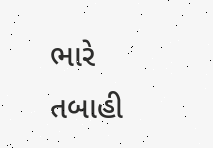ભારે તબાહી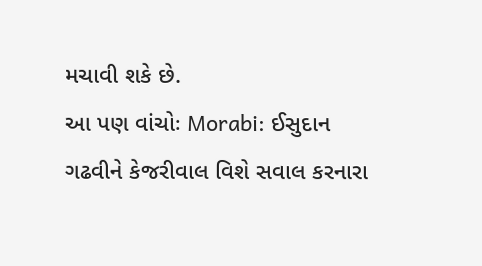મચાવી શકે છે.
આ પણ વાંચોઃ Morabi: ઈસુદાન ગઢવીને કેજરીવાલ વિશે સવાલ કરનારા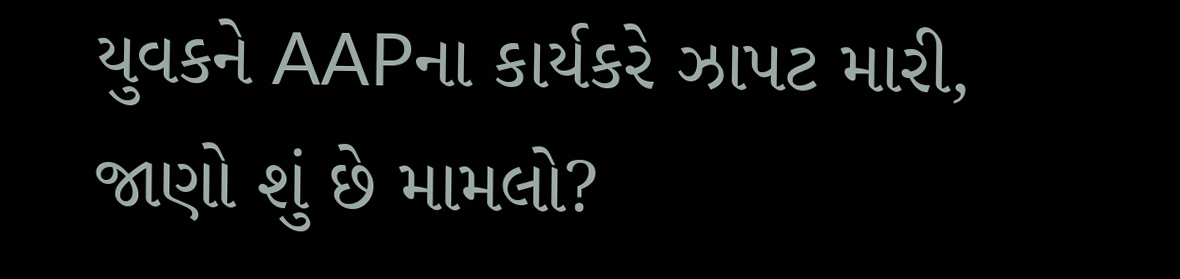યુવકને AAPના કાર્યકરે ઝાપટ મારી, જાણો શું છે મામલો?